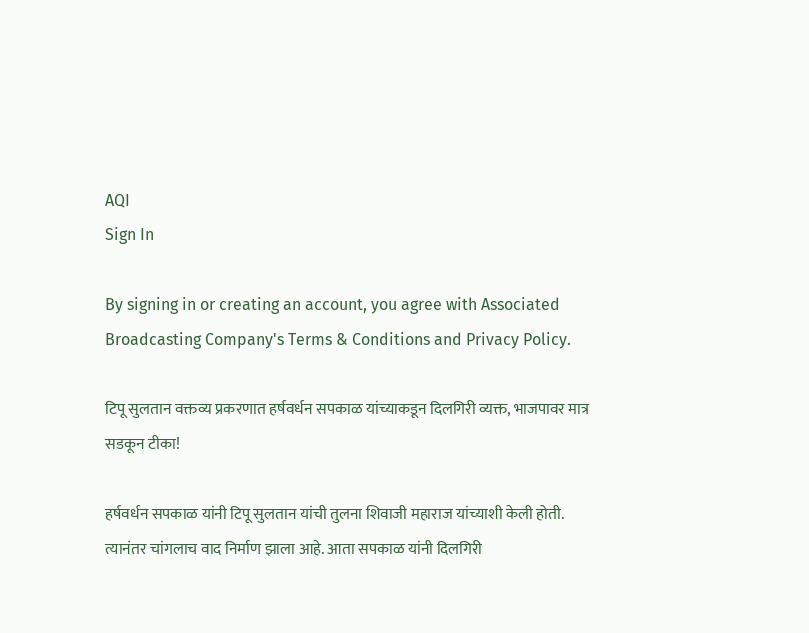AQI
Sign In

By signing in or creating an account, you agree with Associated Broadcasting Company's Terms & Conditions and Privacy Policy.

टिपू सुलतान वक्तव्य प्रकरणात हर्षवर्धन सपकाळ यांच्याकडून दिलगिरी व्यक्त, भाजपावर मात्र सडकून टीका!

हर्षवर्धन सपकाळ यांनी टिपू सुलतान यांची तुलना शिवाजी महाराज यांच्याशी केली होती. त्यानंतर चांगलाच वाद निर्माण झाला आहे. आता सपकाळ यांनी दिलगिरी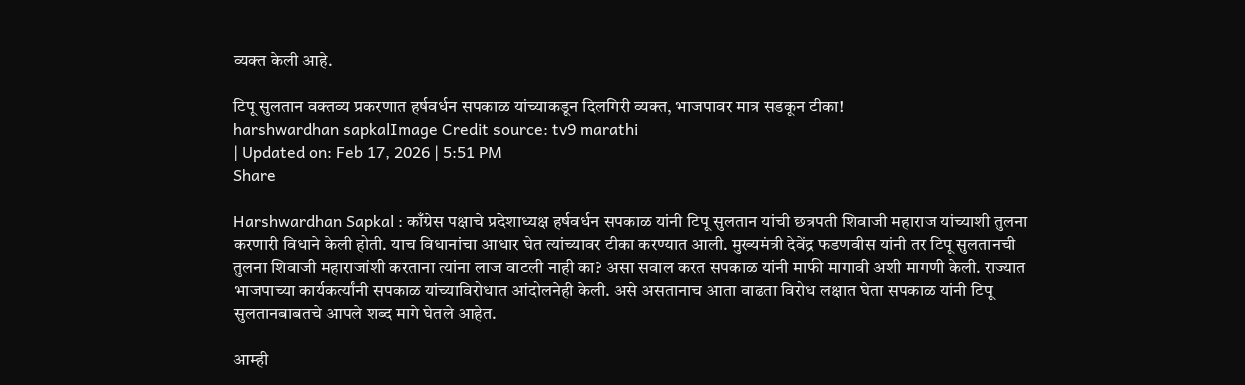व्यक्त केली आहे.

टिपू सुलतान वक्तव्य प्रकरणात हर्षवर्धन सपकाळ यांच्याकडून दिलगिरी व्यक्त, भाजपावर मात्र सडकून टीका!
harshwardhan sapkalImage Credit source: tv9 marathi
| Updated on: Feb 17, 2026 | 5:51 PM
Share

Harshwardhan Sapkal : काँग्रेस पक्षाचे प्रदेशाध्यक्ष हर्षवर्धन सपकाळ यांनी टिपू सुलतान यांची छत्रपती शिवाजी महाराज यांच्याशी तुलना करणारी विधाने केली होती. याच विधानांचा आधार घेत त्यांच्यावर टीका करण्यात आली. मुख्यमंत्री देवेंद्र फडणवीस यांनी तर टिपू सुलतानची तुलना शिवाजी महाराजांशी करताना त्यांना लाज वाटली नाही का? असा सवाल करत सपकाळ यांनी माफी मागावी अशी मागणी केली. राज्यात भाजपाच्या कार्यकर्त्यांनी सपकाळ यांच्याविरोधात आंदोलनेही केली. असे असतानाच आता वाढता विरोध लक्षात घेता सपकाळ यांनी टिपू सुलतानबाबतचे आपले शब्द मागे घेतले आहेत.

आम्ही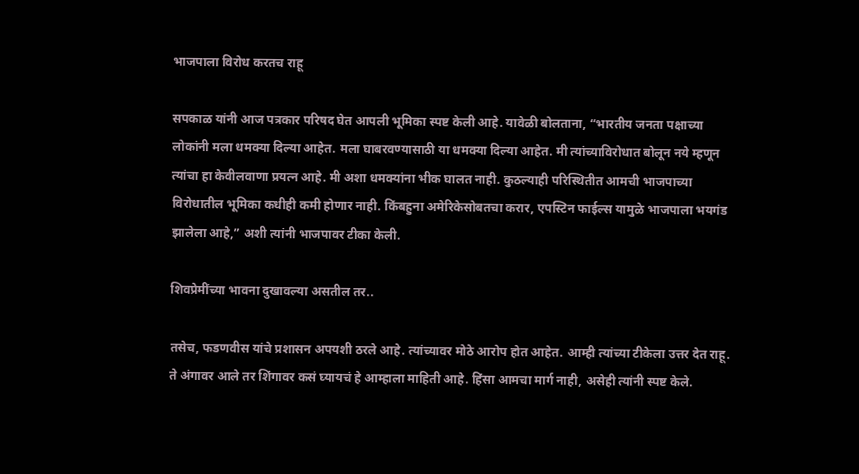भाजपाला विरोध करतच राहू

सपकाळ यांनी आज पत्रकार परिषद घेत आपली भूमिका स्पष्ट केली आहे. यावेळी बोलताना, “भारतीय जनता पक्षाच्या लोकांनी मला धमक्या दिल्या आहेत. मला घाबरवण्यासाठी या धमक्या दिल्या आहेत. मी त्यांच्याविरोधात बोलून नये म्हणून त्यांचा हा केवीलवाणा प्रयत्न आहे. मी अशा धमक्यांना भीक घालत नाही. कुठल्याही परिस्थितीत आमची भाजपाच्या विरोधातील भूमिका कधीही कमी होणार नाही. किंबहुना अमेरिकेसोबतचा करार, एपस्टिन फाईल्स यामुळे भाजपाला भयगंड झालेला आहे,” अशी त्यांनी भाजपावर टीका केली.

शिवप्रेमींच्या भावना दुखावल्या असतील तर..

तसेच, फडणवीस यांचे प्रशासन अपयशी ठरले आहे. त्यांच्यावर मोठे आरोप होत आहेत. आम्ही त्यांच्या टीकेला उत्तर देत राहू. ते अंगावर आले तर शिंगावर कसं घ्यायचं हे आम्हाला माहिती आहे. हिंसा आमचा मार्ग नाही, असेही त्यांनी स्पष्ट केले.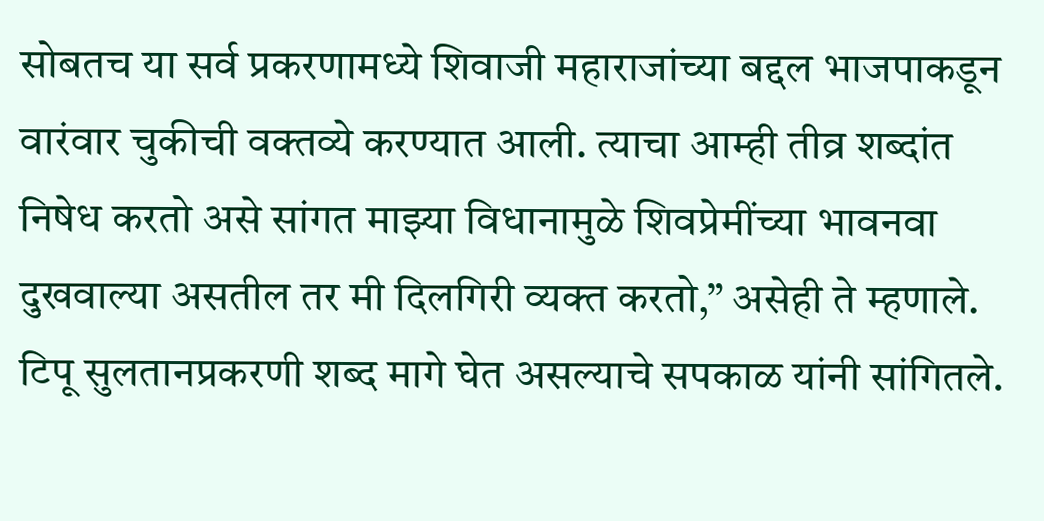सोबतच या सर्व प्रकरणामध्ये शिवाजी महाराजांच्या बद्दल भाजपाकडून वारंवार चुकीची वक्तव्ये करण्यात आली. त्याचा आम्ही तीव्र शब्दांत निषेध करतो असे सांगत माझ्या विधानामुळे शिवप्रेमींच्या भावनवा दुखवाल्या असतील तर मी दिलगिरी व्यक्त करतो,” असेही ते म्हणाले. टिपू सुलतानप्रकरणी शब्द मागे घेत असल्याचे सपकाळ यांनी सांगितले.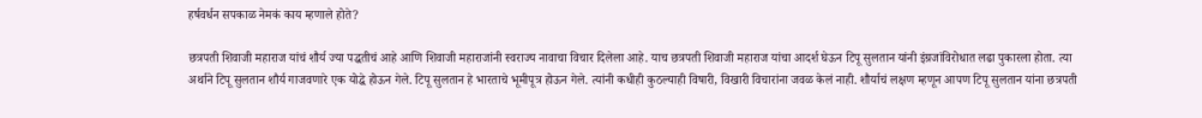हर्षवर्धन सपकाळ नेमकं काय म्हणाले होते?

छत्रपती शिवाजी महाराज यांचं शौर्य ज्या पद्धतीचं आहे आणि शिवाजी महाराजांनी स्वराज्य नावाचा विचार दिलेला आहे. याच छत्रपती शिवाजी महाराज यांचा आदर्श घेऊन टिपू सुलतान यांनी इंग्रजांविरोधात लढा पुकारला होता. त्या अर्थाने टिपू सुलतान शौर्य गाजवणारे एक योद्धे होऊन गेले. टिपू सुलतान हे भारताचे भूमीपूत्र होऊन गेले. त्यांनी कधीही कुठल्याही विषारी, विखारी विचारांना जवळ केलं नाही. शौर्याचं लक्षण म्हणून आपण टिपू सुलतान यांना छत्रपती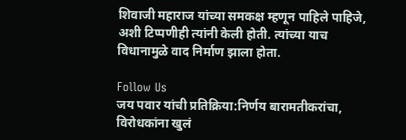शिवाजी महाराज यांच्या समकक्ष म्हणून पाहिले पाहिजे, अशी टिप्पणीही त्यांनी केली होती. त्यांच्या याच विधानामुळे वाद निर्माण झाला होता.

Follow Us
जय पवार यांची प्रतिक्रिया:निर्णय बारामतीकरांचा, विरोधकांना खुलं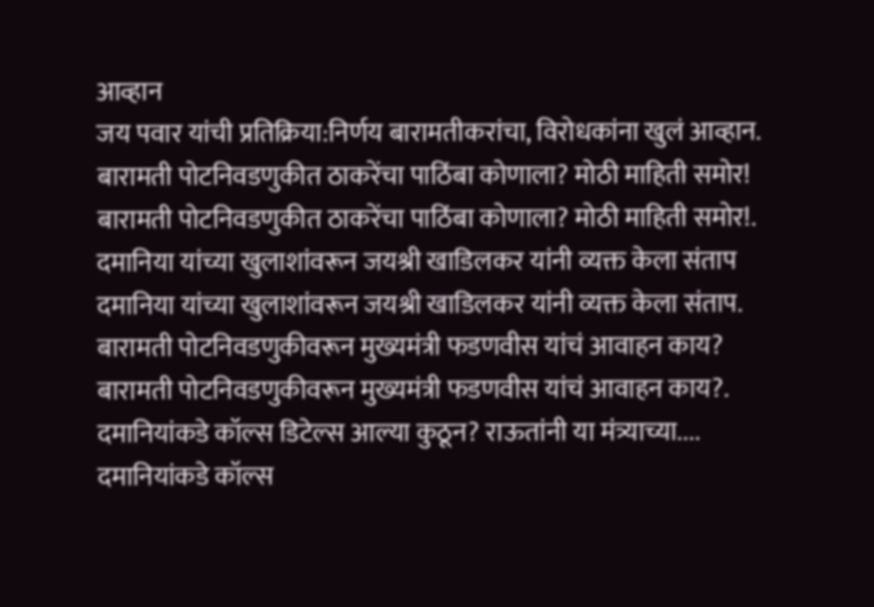आव्हान
जय पवार यांची प्रतिक्रिया:निर्णय बारामतीकरांचा, विरोधकांना खुलं आव्हान.
बारामती पोटनिवडणुकीत ठाकरेंचा पाठिंबा कोणाला? मोठी माहिती समोर!
बारामती पोटनिवडणुकीत ठाकरेंचा पाठिंबा कोणाला? मोठी माहिती समोर!.
दमानिया यांच्या खुलाशांवरून जयश्री खाडिलकर यांनी व्यक्त केला संताप
दमानिया यांच्या खुलाशांवरून जयश्री खाडिलकर यांनी व्यक्त केला संताप.
बारामती पोटनिवडणुकीवरून मुख्यमंत्री फडणवीस यांचं आवाहन काय?
बारामती पोटनिवडणुकीवरून मुख्यमंत्री फडणवीस यांचं आवाहन काय?.
दमानियांकडे कॉल्स डिटेल्स आल्या कुठून? राऊतांनी या मंत्र्याच्या....
दमानियांकडे कॉल्स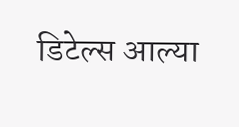डिटेल्स आल्या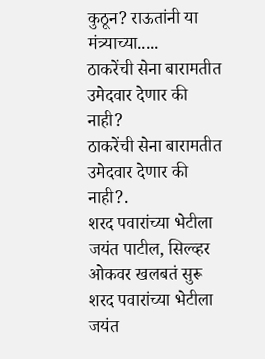कुठून? राऊतांनी या मंत्र्याच्या.....
ठाकरेंची सेना बारामतीत उमेदवार देणार की नाही?
ठाकरेंची सेना बारामतीत उमेदवार देणार की नाही?.
शरद पवारांच्या भेटीला जयंत पाटील, सिल्व्हर ओकवर खलबतं सुरू
शरद पवारांच्या भेटीला जयंत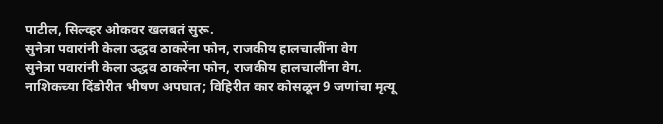पाटील, सिल्व्हर ओकवर खलबतं सुरू.
सुनेत्रा पवारांनी केला उद्धव ठाकरेंना फोन, राजकीय हालचालींना वेग
सुनेत्रा पवारांनी केला उद्धव ठाकरेंना फोन, राजकीय हालचालींना वेग.
नाशिकच्या दिंडोरीत भीषण अपघात; विहिरीत कार कोसळून 9 जणांचा मृत्यू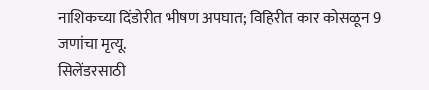नाशिकच्या दिंडोरीत भीषण अपघात; विहिरीत कार कोसळून 9 जणांचा मृत्यू.
सिलेंडरसाठी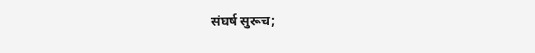संघर्ष सुरूच;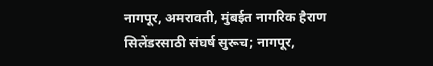नागपूर, अमरावती, मुंबईत नागरिक हैराण
सिलेंडरसाठी संघर्ष सुरूच; नागपूर,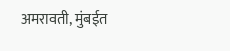अमरावती, मुंबईत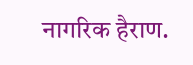नागरिक हैराण.